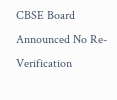CBSE Board Announced No Re-Verification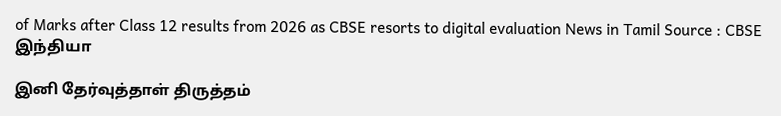of Marks after Class 12 results from 2026 as CBSE resorts to digital evaluation News in Tamil Source : CBSE
இந்தியா

இனி தேர்வுத்தாள் திருத்தம்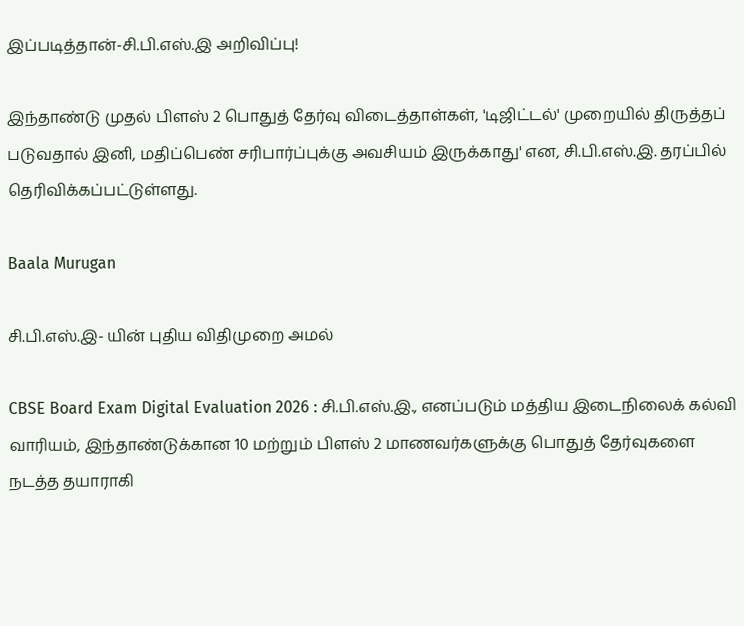இப்படித்தான்-சி.பி.எஸ்.இ அறிவிப்பு!

இந்தாண்டு முதல் பிளஸ் 2 பொதுத் தேர்வு விடைத்தாள்கள், 'டிஜிட்டல்' முறையில் திருத்தப் படுவதால் இனி, மதிப்பெண் சரிபார்ப்புக்கு அவசியம் இருக்காது' என, சி.பி.எஸ்.இ. தரப்பில் தெரிவிக்கப்பட்டுள்ளது.

Baala Murugan

சி.பி.எஸ்.இ- யின் புதிய விதிமுறை அமல்

CBSE Board Exam Digital Evaluation 2026 : சி.பி.எஸ்.இ., எனப்படும் மத்திய இடைநிலைக் கல்வி வாரியம், இந்தாண்டுக்கான 10 மற்றும் பிளஸ் 2 மாணவர்களுக்கு பொதுத் தேர்வுகளை நடத்த தயாராகி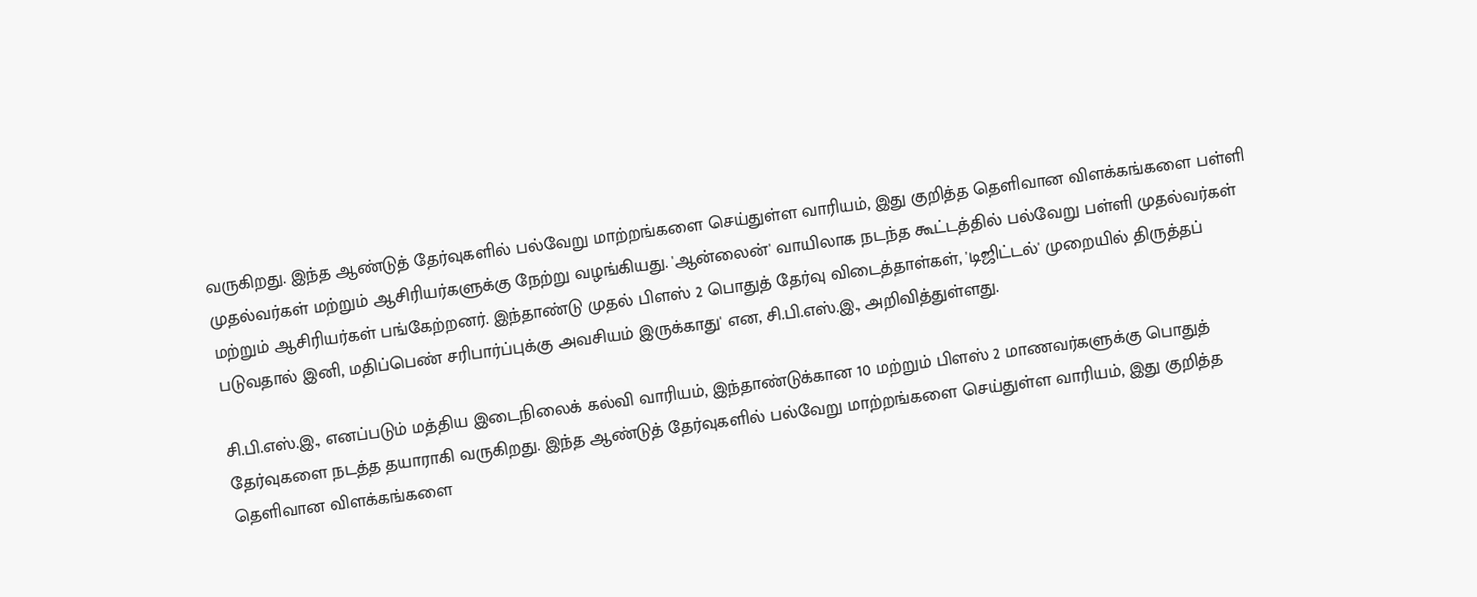வருகிறது. இந்த ஆண்டுத் தேர்வுகளில் பல்வேறு மாற்றங்களை செய்துள்ள வாரியம், இது குறித்த தெளிவான விளக்கங்களை பள்ளி முதல்வர்கள் மற்றும் ஆசிரியர்களுக்கு நேற்று வழங்கியது. 'ஆன்லைன்' வாயிலாக நடந்த கூட்டத்தில் பல்வேறு பள்ளி முதல்வர்கள் மற்றும் ஆசிரியர்கள் பங்கேற்றனர். இந்தாண்டு முதல் பிளஸ் 2 பொதுத் தேர்வு விடைத்தாள்கள், 'டிஜிட்டல்' முறையில் திருத்தப் படுவதால் இனி, மதிப்பெண் சரிபார்ப்புக்கு அவசியம் இருக்காது' என, சி.பி.எஸ்.இ., அறிவித்துள்ளது.

சி.பி.எஸ்.இ., எனப்படும் மத்திய இடைநிலைக் கல்வி வாரியம், இந்தாண்டுக்கான 10 மற்றும் பிளஸ் 2 மாணவர்களுக்கு பொதுத் தேர்வுகளை நடத்த தயாராகி வருகிறது. இந்த ஆண்டுத் தேர்வுகளில் பல்வேறு மாற்றங்களை செய்துள்ள வாரியம், இது குறித்த தெளிவான விளக்கங்களை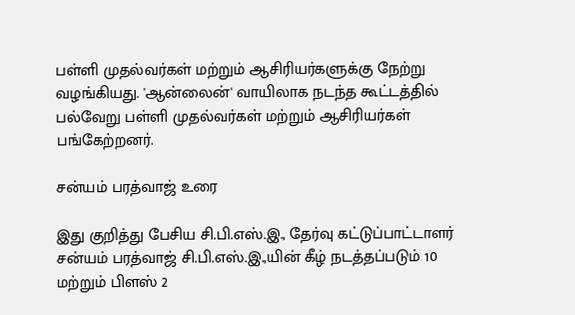பள்ளி முதல்வர்கள் மற்றும் ஆசிரியர்களுக்கு நேற்று வழங்கியது. 'ஆன்லைன்' வாயிலாக நடந்த கூட்டத்தில் பல்வேறு பள்ளி முதல்வர்கள் மற்றும் ஆசிரியர்கள் பங்கேற்றனர்.

சன்யம் பரத்வாஜ் உரை

இது குறித்து பேசிய சி.பி.எஸ்.இ., தேர்வு கட்டுப்பாட்டாளர் சன்யம் பரத்வாஜ் சி.பி.எஸ்.இ.,யின் கீழ் நடத்தப்படும் 10 மற்றும் பிளஸ் 2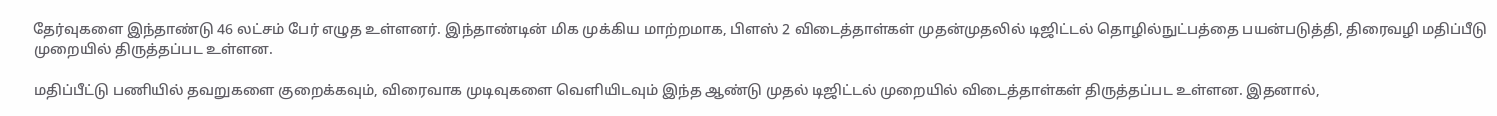தேர்வுகளை இந்தாண்டு 46 லட்சம் பேர் எழுத உள்ளனர். இந்தாண்டின் மிக முக்கிய மாற்றமாக, பிளஸ் 2 விடைத்தாள்கள் முதன்முதலில் டிஜிட்டல் தொழில்நுட்பத்தை பயன்படுத்தி, திரைவழி மதிப்பீடு முறையில் திருத்தப்பட உள்ளன.

மதிப்பீட்டு பணியில் தவறுகளை குறைக்கவும், விரைவாக முடிவுகளை வெளியிடவும் இந்த ஆண்டு முதல் டிஜிட்டல் முறையில் விடைத்தாள்கள் திருத்தப்பட உள்ளன. இதனால்,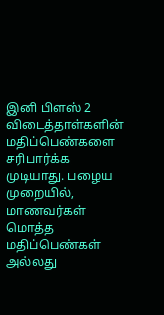இனி பிளஸ் 2 விடைத்தாள்களின் மதிப்பெண்களை சரிபார்க்க முடியாது. பழைய முறையில், மாணவர்கள் மொத்த மதிப்பெண்கள் அல்லது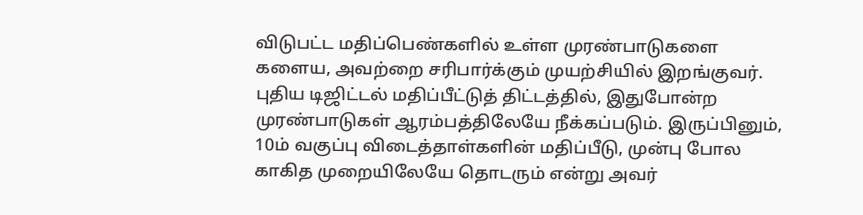விடுபட்ட மதிப்பெண்களில் உள்ள முரண்பாடுகளை களைய, அவற்றை சரிபார்க்கும் முயற்சியில் இறங்குவர். புதிய டிஜிட்டல் மதிப்பீட்டுத் திட்டத்தில், இதுபோன்ற முரண்பாடுகள் ஆரம்பத்திலேயே நீக்கப்படும். இருப்பினும், 10ம் வகுப்பு விடைத்தாள்களின் மதிப்பீடு, முன்பு போல காகித முறையிலேயே தொடரும் என்று அவர்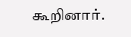கூறினார்.